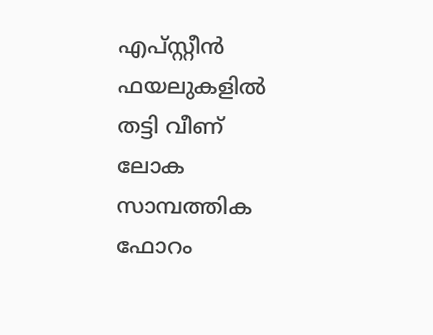എപ്സ്റ്റീൻ ഫയലുകളിൽ തട്ടി വീണ് ലോക സാമ്പത്തിക ഫോറം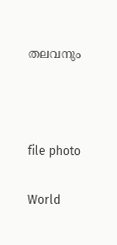തലവനും



file photo

World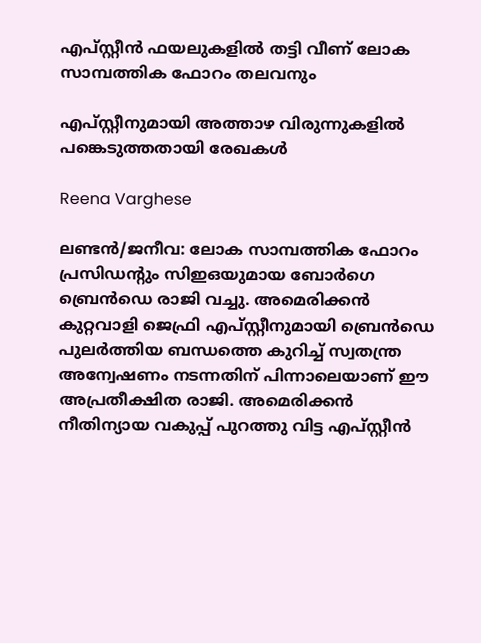എപ്സ്റ്റീൻ ഫയലുകളിൽ തട്ടി വീണ് ലോക സാമ്പത്തിക ഫോറം തലവനും

എപ്സ്റ്റീനുമായി അത്താഴ വിരുന്നുകളിൽ പങ്കെടുത്തതായി രേഖകൾ

Reena Varghese

ലണ്ടൻ/ജനീവ: ലോക സാമ്പത്തിക ഫോറം പ്രസിഡന്‍റും സിഇഒയുമായ ബോർഗെ ബ്രെൻഡെ രാജി വച്ചു. അമെരിക്കൻ കുറ്റവാളി ജെഫ്രി എപ്സ്റ്റീനുമായി ബ്രെൻഡെ പുലർത്തിയ ബന്ധത്തെ കുറിച്ച് സ്വതന്ത്ര അന്വേഷണം നടന്നതിന് പിന്നാലെയാണ് ഈ അപ്രതീക്ഷിത രാജി. അമെരിക്കൻ നീതിന്യായ വകുപ്പ് പുറത്തു വിട്ട എപ്സ്റ്റീൻ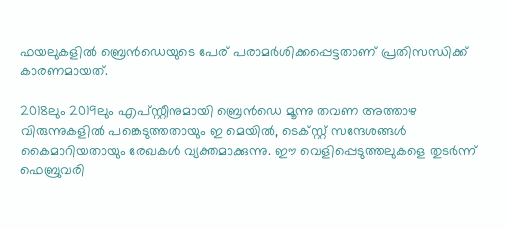ഫയലുകളിൽ ബ്രെൻഡെയുടെ പേര് പരാമർശിക്കപ്പെട്ടതാണ് പ്രതിസന്ധിക്ക് കാരണമായത്.

2018ലും 2019ലും എപ്സ്റ്റീനുമായി ബ്രെൻഡെ മൂന്നു തവണ അത്താഴ വിരുന്നുകളിൽ പങ്കെടുത്തതായും ഇ മെയിൽ, ടെക്സ്റ്റ് സന്ദേശങ്ങൾ കൈമാറിയതായും രേഖകൾ വ്യക്തമാക്കുന്നു. ഈ വെളിപ്പെടുത്തലുകളെ തുടർന്ന് ഫെബ്രുവരി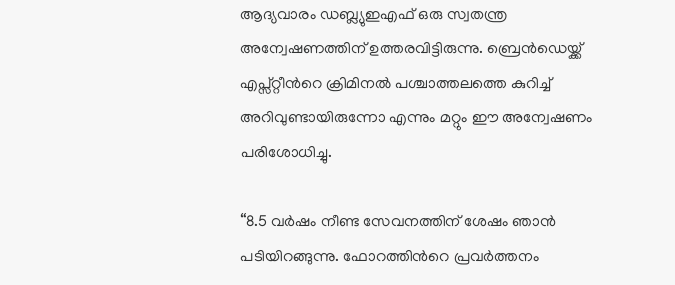ആദ്യവാരം ഡബ്ല്യുഇഎഫ് ഒരു സ്വതന്ത്ര അന്വേഷണത്തിന് ഉത്തരവിട്ടിരുന്നു. ബ്രെൻഡെയ്ക്ക് എപ്സ്റ്റീന്‍റെ ക്രിമിനൽ പശ്ചാത്തലത്തെ കുറിച്ച് അറിവുണ്ടായിരുന്നോ എന്നും മറ്റും ഈ അന്വേഷണം പരിശോധിച്ചു.

“8.5 വർഷം നീണ്ട സേവനത്തിന് ശേഷം ഞാൻ പടിയിറങ്ങുന്നു. ഫോറത്തിന്‍റെ പ്രവർത്തനം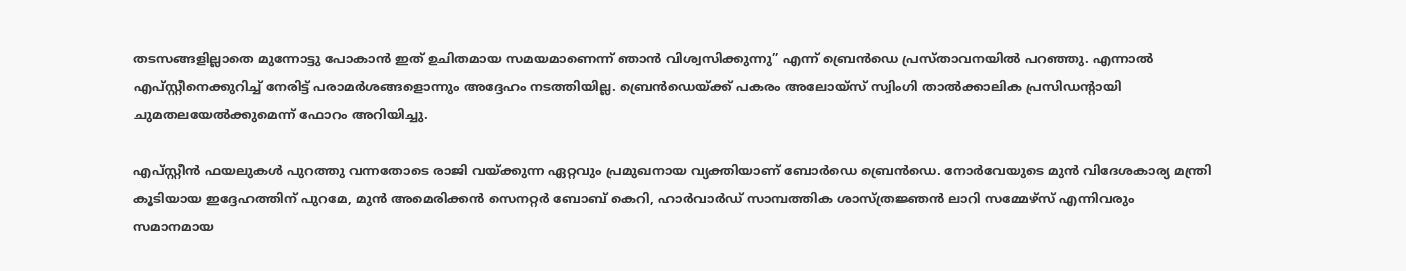തടസങ്ങളില്ലാതെ മുന്നോട്ടു പോകാൻ ഇത് ഉചിതമായ സമയമാണെന്ന് ഞാൻ വിശ്വസിക്കുന്നു” എന്ന് ബ്രെൻഡെ പ്രസ്താവനയിൽ പറഞ്ഞു. എന്നാൽ എപ്‌സ്റ്റീനെക്കുറിച്ച് നേരിട്ട് പരാമർശങ്ങളൊന്നും അദ്ദേഹം നടത്തിയില്ല. ബ്രെൻഡെയ്ക്ക് പകരം അലോയ്സ് സ്വിംഗി താൽക്കാലിക പ്രസിഡന്‍റായി ചുമതലയേൽക്കുമെന്ന് ഫോറം അറിയിച്ചു.

എപ്സ്റ്റീൻ ഫയലുകൾ പുറത്തു വന്നതോടെ രാജി വയ്ക്കുന്ന ഏറ്റവും പ്രമുഖനായ വ്യക്തിയാണ് ബോർഡെ ബ്രെൻഡെ. നോർവേയുടെ മുൻ വിദേശകാര്യ മന്ത്രി കൂടിയായ ഇദ്ദേഹത്തിന് പുറമേ, മുൻ അമെരിക്കൻ സെനറ്റർ ബോബ് കെറി, ഹാർവാർഡ് സാമ്പത്തിക ശാസ്ത്രജ്ഞൻ ലാറി സമ്മേഴ്സ് എന്നിവരും സമാനമായ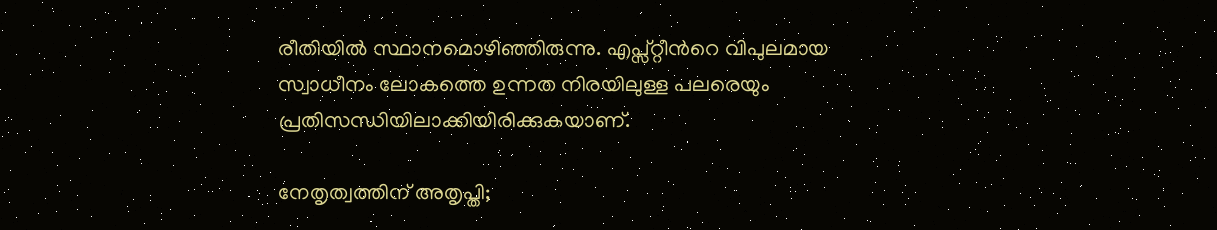രീതിയിൽ സ്ഥാനമൊഴിഞ്ഞിരുന്നു. എപ്സ്റ്റീന്‍റെ വിപുലമായ സ്വാധീനം ലോകത്തെ ഉന്നത നിരയിലുള്ള പലരെയും പ്രതിസന്ധിയിലാക്കിയിരിക്കുകയാണ്.

നേതൃത്വത്തിന് അതൃപ്തി;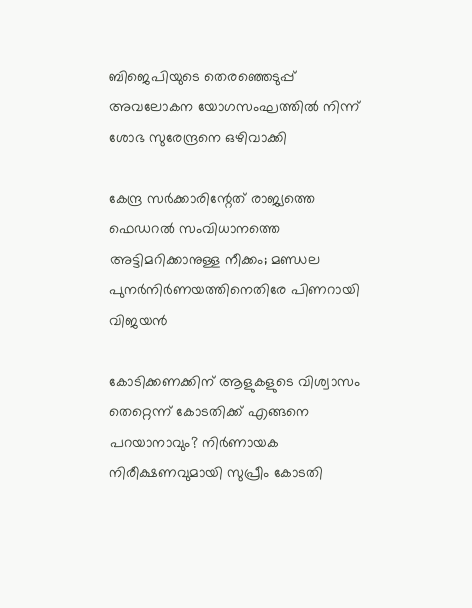ബിജെപിയുടെ തെരഞ്ഞെടുപ്പ് അവലോകന യോഗസംഘത്തില്‍ നിന്ന് ശോഭ സുരേന്ദ്രനെ ഒഴിവാക്കി

കേന്ദ്ര സർക്കാരിന്റേത് രാജ്യത്തെ ഫെഡറൽ സംവിധാനത്തെ അട്ടിമറിക്കാനുള്ള നീക്കം; മണ്ഡല പുനർനിർണയത്തിനെതിരേ പിണറായി വിജയൻ

കോടിക്കണക്കിന് ആളുകളുടെ വിശ്വാസം തെറ്റെന്ന് കോടതിക്ക് എങ്ങനെ പറയാനാവും? നിർണായക നിരീക്ഷണവുമായി സുപ്രീം കോടതി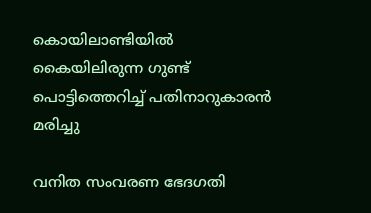കൊയിലാണ്ടിയില്‍ കൈയിലിരുന്ന ഗുണ്ട് പൊട്ടിത്തെറിച്ച് പതിനാറുകാരൻ മരിച്ചു

വനിത സംവരണ ഭേദഗതി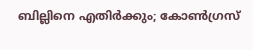ബില്ലിനെ എതിർക്കും; കോൺഗ്രസ്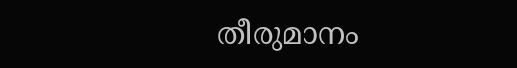തീരുമാനം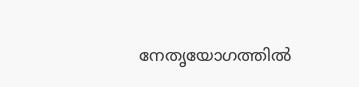നേതൃയോഗത്തിൽ